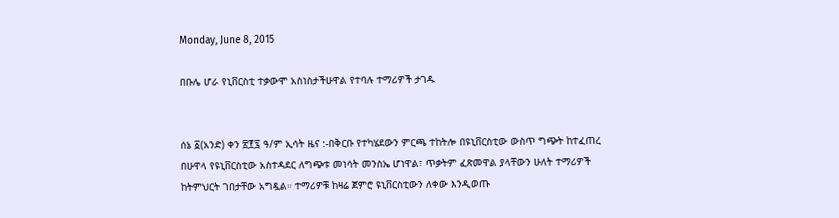Monday, June 8, 2015

በቡሌ ሆራ የኒቨርስቲ ተቃውሞ አስነስታችሁዋል የተባሉ ተማሪዎች ታገዱ


ሰኔ ፩(አንድ) ቀን ፳፻፯ ዓ/ም ኢሳት ዜና :-በቅርቡ የተካሄደውን ምርጫ ተከትሎ በዩኒቨርስቲው ውስጥ ግጭት ከተፈጠረ በሁዋላ የዩኒቨርስቲው አስተዳደር ለግጭቱ መነሳት መንስኤ ሆነዋል፣ ጥቃትም ፈጽመዋል ያላቸውን ሁለት ተማሪዎች
ከትምህርት ገበታቸው አግዷል። ተማሪዎቹ ከዛሬ ጀምሮ ዩኒቨርስቲውን ለቀው እንዲወጡ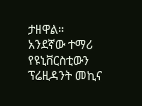ታዘዋል።
አንደኛው ተማሪ የዩኒቨርስቲውን ፕሬዚዳንት መኪና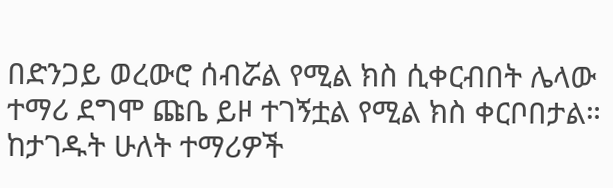በድንጋይ ወረውሮ ሰብሯል የሚል ክስ ሲቀርብበት ሌላው ተማሪ ደግሞ ጩቤ ይዞ ተገኝቷል የሚል ክስ ቀርቦበታል። ከታገዱት ሁለት ተማሪዎች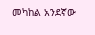መካከል አንደኛው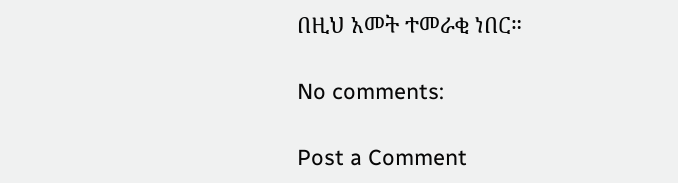በዚህ አመት ተመራቂ ነበር።

No comments:

Post a Comment